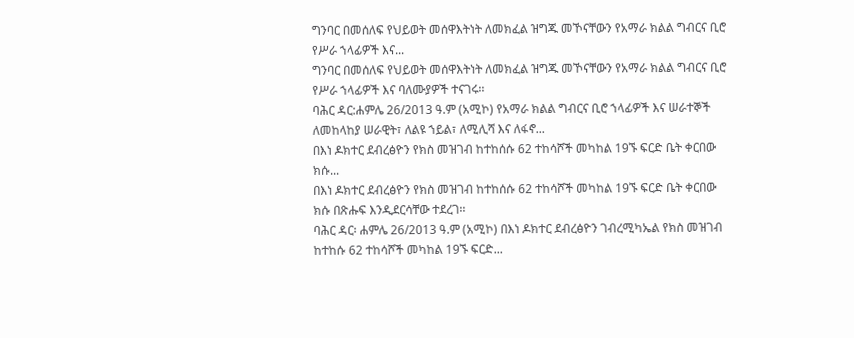ግንባር በመሰለፍ የህይወት መሰዋእትነት ለመክፈል ዝግጁ መኾናቸውን የአማራ ክልል ግብርና ቢሮ የሥራ ኀላፊዎች እና...
ግንባር በመሰለፍ የህይወት መሰዋእትነት ለመክፈል ዝግጁ መኾናቸውን የአማራ ክልል ግብርና ቢሮ የሥራ ኀላፊዎች እና ባለሙያዎች ተናገሩ፡፡
ባሕር ዳር:ሐምሌ 26/2013 ዓ.ም (አሚኮ) የአማራ ክልል ግብርና ቢሮ ኀላፊዎች እና ሠራተኞች ለመከላከያ ሠራዊት፣ ለልዩ ኀይል፣ ለሚሊሻ እና ለፋኖ...
በእነ ዶክተር ደብረፅዮን የክስ መዝገብ ከተከሰሱ 62 ተከሳሾች መካከል 19ኙ ፍርድ ቤት ቀርበው ክሱ...
በእነ ዶክተር ደብረፅዮን የክስ መዝገብ ከተከሰሱ 62 ተከሳሾች መካከል 19ኙ ፍርድ ቤት ቀርበው ክሱ በጽሑፍ እንዲደርሳቸው ተደረገ፡፡
ባሕር ዳር፡ ሐምሌ 26/2013 ዓ.ም (አሚኮ) በእነ ዶክተር ደብረፅዮን ገብረሚካኤል የክስ መዝገብ ከተከሱ 62 ተከሳሾች መካከል 19ኙ ፍርድ...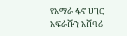የአማራ ፋኖ ሀገር አፍራሹን አሸባሪ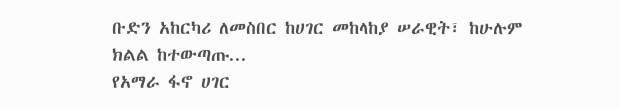ቡድን አከርካሪ ለመስበር ከሀገር መከላከያ ሠራዊት፣ ከሁሉም ክልል ከተውጣጡ...
የአማራ ፋኖ ሀገር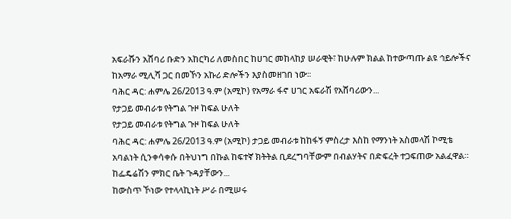አፍራሹን አሸባሪ ቡድን አከርካሪ ለመስበር ከሀገር መከላከያ ሠራዊት፣ ከሁሉም ክልል ከተውጣጡ ልዩ ኅይሎችና ከአማራ ሚሊሻ ጋር በመኾን አኩሪ ድሎችን እያስመዘገበ ነው፡፡
ባሕር ዳር: ሐምሌ 26/2013 ዓ.ም (አሚኮ) የአማራ ፋኖ ሀገር አፍራሽ የአሸባሪውን...
የታጋይ መብራቱ የትግል ጉዞ ከፍል ሁለት
የታጋይ መብራቱ የትግል ጉዞ ከፍል ሁለት
ባሕር ዳር: ሐምሌ 26/2013 ዓ.ም (አሚኮ) ታጋይ መብራቱ ከከፋኝ ምስረታ እስከ የማንነት አስመላሽ ኮሚቴ አባልነት ሲንቀሳቀሱ በትህነግ በኩል ከፍተኛ ክትትል ቢደረግባቸውም በብልሃትና በድፍረት ተጋፍጠው አልፈዋል። ከፌዴሬሽን ምክር ቤት ጉዳያቸውን...
ከውስጥ ኾነው የተላላኪነት ሥራ በሚሠሩ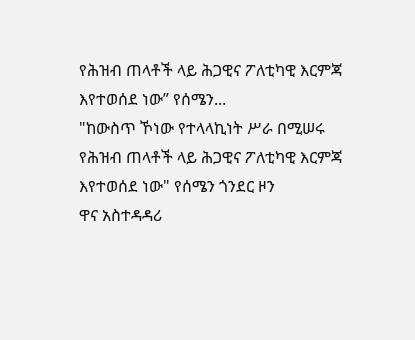የሕዝብ ጠላቶች ላይ ሕጋዊና ፖለቲካዊ እርምጃ እየተወሰደ ነው” የሰሜን...
"ከውስጥ ኾነው የተላላኪነት ሥራ በሚሠሩ የሕዝብ ጠላቶች ላይ ሕጋዊና ፖለቲካዊ እርምጃ እየተወሰደ ነው" የሰሜን ጎንደር ዞን
ዋና አስተዳዳሪ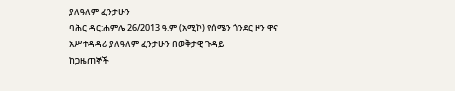ያለዓለም ፈንታሁን
ባሕር ዳር:ሐምሌ 26/2013 ዓ.ም (አሚኮ) የሰሜን ጎንደር ዞን ዋና አሥተዳዳሪ ያለዓለም ፈንታሁን በወቅታዊ ጉዳይ
ከጋዜጠኞች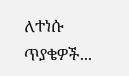ለተነሱ ጥያቄዎች...